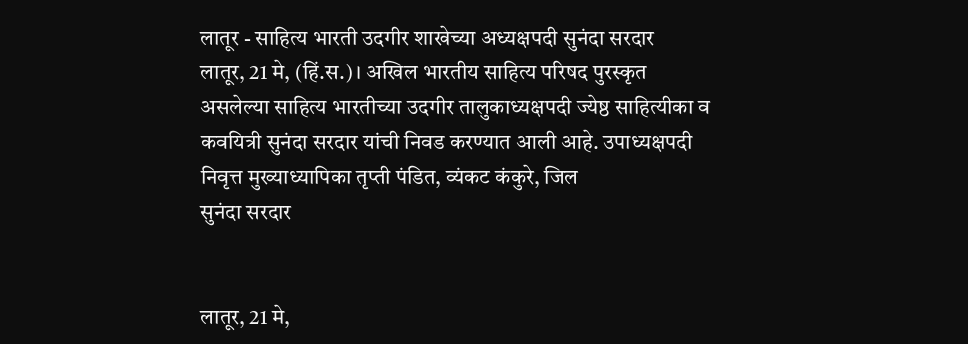लातूर - साहित्य भारती उदगीर शाखेच्या अध्यक्षपदी सुनंदा सरदार
लातूर, 21 मे, (हिं.स.)। अखिल भारतीय साहित्य परिषद पुरस्कृत असलेल्या साहित्य भारतीच्या उदगीर तालुकाध्यक्षपदी ज्येष्ठ साहित्यीका व कवयित्री सुनंदा सरदार यांची निवड करण्यात आली आहे. उपाध्यक्षपदी निवृत्त मुख्याध्यापिका तृप्ती पंडित, व्यंकट कंकुरे, जिल
सुनंदा सरदार


लातूर, 21 मे,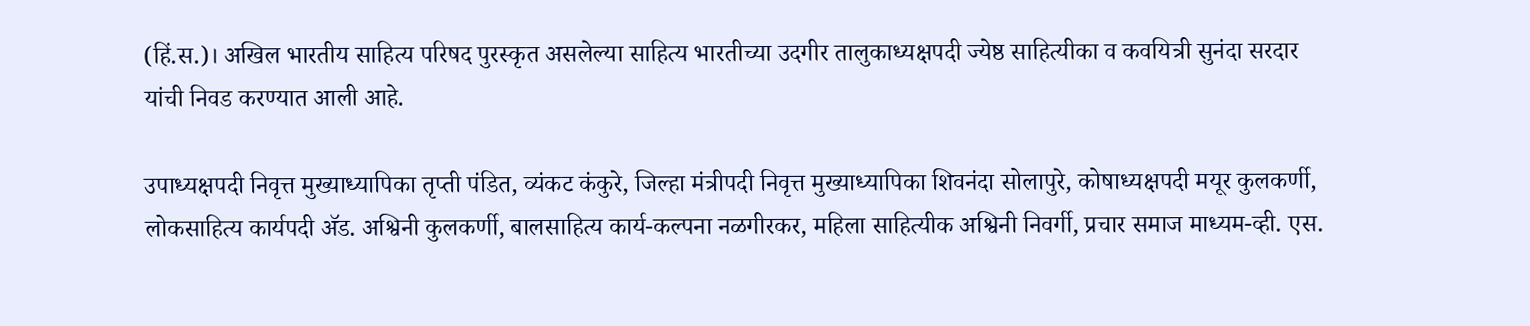(हिं.स.)। अखिल भारतीय साहित्य परिषद पुरस्कृत असलेल्या साहित्य भारतीच्या उदगीर तालुकाध्यक्षपदी ज्येष्ठ साहित्यीका व कवयित्री सुनंदा सरदार यांची निवड करण्यात आली आहे.

उपाध्यक्षपदी निवृत्त मुख्याध्यापिका तृप्ती पंडित, व्यंकट कंकुरे, जिल्हा मंत्रीपदी निवृत्त मुख्याध्यापिका शिवनंदा सोलापुरे, कोषाध्यक्षपदी मयूर कुलकर्णी, लोकसाहित्य कार्यपदी ॲड. अश्विनी कुलकर्णी, बालसाहित्य कार्य-कल्पना नळगीरकर, महिला साहित्यीक अश्विनी निवर्गी, प्रचार समाज माध्यम-व्ही. एस.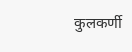कुलकर्णी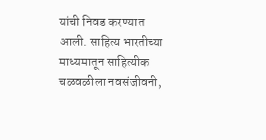यांची निवड करण्यात आली. साहित्य भारतीच्या माध्यमातून साहित्यीक चळवळीला नवसंजीवनी,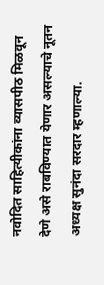नवोदित साहित्यीकांना व्यासपीठ मिळवून देणे असे राबविण्यात येणार असल्याचे नूतन अध्यक्ष सुनंदा सरदार म्हणाल्या.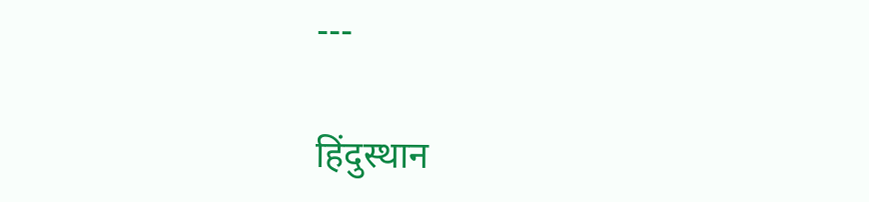---

हिंदुस्थान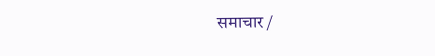समाचार /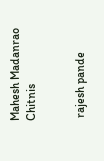Mahesh Madanrao Chitnis


 rajesh pande